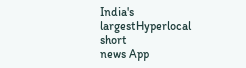India's largestHyperlocal short
news App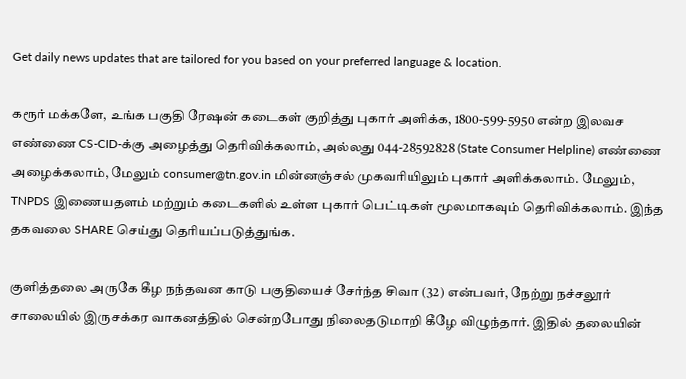Get daily news updates that are tailored for you based on your preferred language & location.

கரூர் மக்களே, உங்க பகுதி ரேஷன் கடைகள் குறித்து புகார் அளிக்க, 1800-599-5950 என்ற இலவச எண்ணை CS-CID-க்கு அழைத்து தெரிவிக்கலாம், அல்லது 044-28592828 (State Consumer Helpline) எண்ணை அழைக்கலாம், மேலும் consumer@tn.gov.in மின்னஞ்சல் முகவரியிலும் புகார் அளிக்கலாம். மேலும், TNPDS இணையதளம் மற்றும் கடைகளில் உள்ள புகார் பெட்டிகள் மூலமாகவும் தெரிவிக்கலாம். இந்த தகவலை SHARE செய்து தெரியப்படுத்துங்க.

குளித்தலை அருகே கீழ நந்தவன காடு பகுதியைச் சேர்ந்த சிவா (32) என்பவர், நேற்று நச்சலூர் சாலையில் இருசக்கர வாகனத்தில் சென்றபோது நிலைதடுமாறி கீழே விழுந்தார். இதில் தலையின்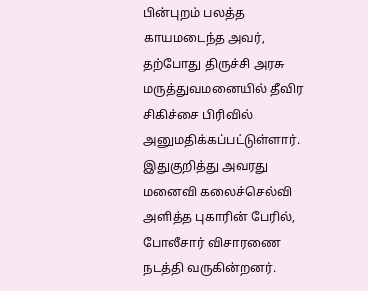பின்புறம் பலத்த காயமடைந்த அவர், தற்போது திருச்சி அரசு மருத்துவமனையில் தீவிர சிகிச்சை பிரிவில் அனுமதிக்கப்பட்டுள்ளார். இதுகுறித்து அவரது மனைவி கலைச்செல்வி அளித்த புகாரின் பேரில், போலீசார் விசாரணை நடத்தி வருகின்றனர்.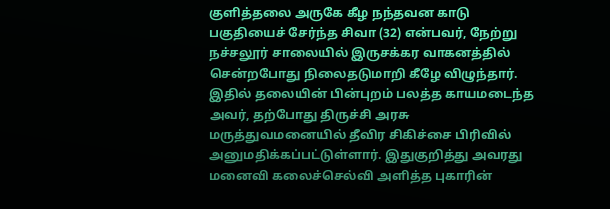குளித்தலை அருகே கீழ நந்தவன காடு பகுதியைச் சேர்ந்த சிவா (32) என்பவர், நேற்று நச்சலூர் சாலையில் இருசக்கர வாகனத்தில் சென்றபோது நிலைதடுமாறி கீழே விழுந்தார். இதில் தலையின் பின்புறம் பலத்த காயமடைந்த அவர், தற்போது திருச்சி அரசு மருத்துவமனையில் தீவிர சிகிச்சை பிரிவில் அனுமதிக்கப்பட்டுள்ளார். இதுகுறித்து அவரது மனைவி கலைச்செல்வி அளித்த புகாரின்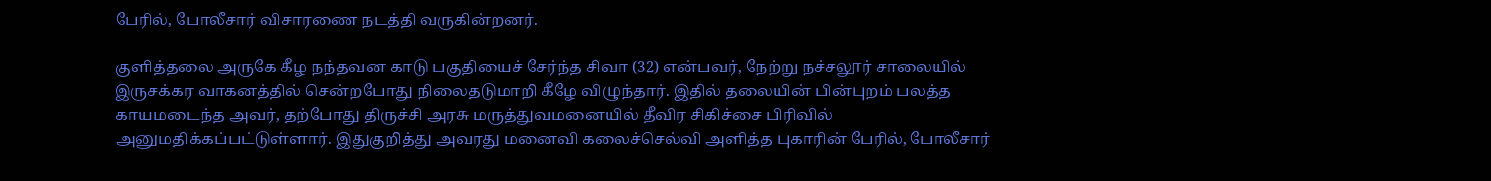பேரில், போலீசார் விசாரணை நடத்தி வருகின்றனர்.

குளித்தலை அருகே கீழ நந்தவன காடு பகுதியைச் சேர்ந்த சிவா (32) என்பவர், நேற்று நச்சலூர் சாலையில் இருசக்கர வாகனத்தில் சென்றபோது நிலைதடுமாறி கீழே விழுந்தார். இதில் தலையின் பின்புறம் பலத்த காயமடைந்த அவர், தற்போது திருச்சி அரசு மருத்துவமனையில் தீவிர சிகிச்சை பிரிவில் அனுமதிக்கப்பட்டுள்ளார். இதுகுறித்து அவரது மனைவி கலைச்செல்வி அளித்த புகாரின் பேரில், போலீசார்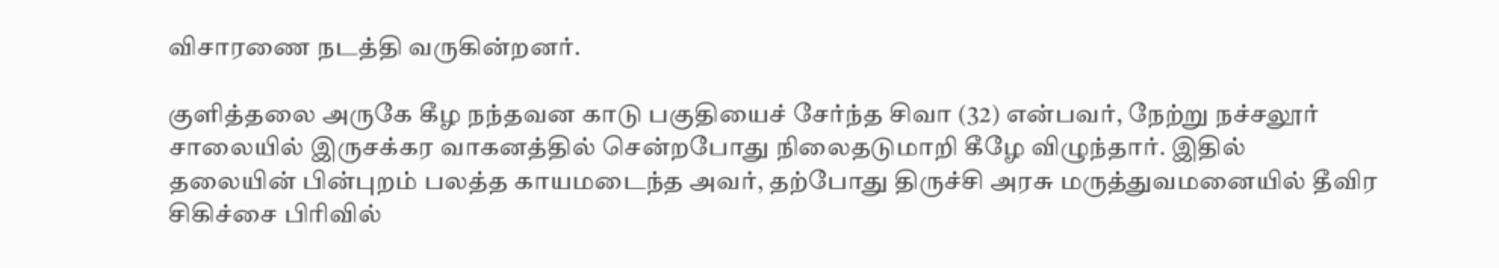விசாரணை நடத்தி வருகின்றனர்.

குளித்தலை அருகே கீழ நந்தவன காடு பகுதியைச் சேர்ந்த சிவா (32) என்பவர், நேற்று நச்சலூர் சாலையில் இருசக்கர வாகனத்தில் சென்றபோது நிலைதடுமாறி கீழே விழுந்தார். இதில் தலையின் பின்புறம் பலத்த காயமடைந்த அவர், தற்போது திருச்சி அரசு மருத்துவமனையில் தீவிர சிகிச்சை பிரிவில்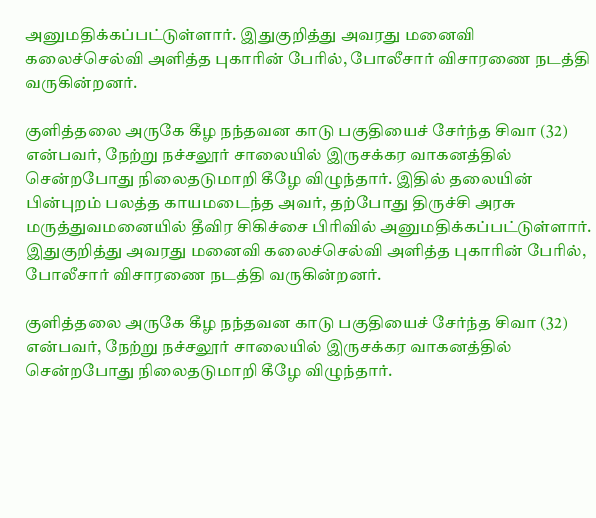அனுமதிக்கப்பட்டுள்ளார். இதுகுறித்து அவரது மனைவி கலைச்செல்வி அளித்த புகாரின் பேரில், போலீசார் விசாரணை நடத்தி வருகின்றனர்.

குளித்தலை அருகே கீழ நந்தவன காடு பகுதியைச் சேர்ந்த சிவா (32) என்பவர், நேற்று நச்சலூர் சாலையில் இருசக்கர வாகனத்தில் சென்றபோது நிலைதடுமாறி கீழே விழுந்தார். இதில் தலையின் பின்புறம் பலத்த காயமடைந்த அவர், தற்போது திருச்சி அரசு மருத்துவமனையில் தீவிர சிகிச்சை பிரிவில் அனுமதிக்கப்பட்டுள்ளார். இதுகுறித்து அவரது மனைவி கலைச்செல்வி அளித்த புகாரின் பேரில், போலீசார் விசாரணை நடத்தி வருகின்றனர்.

குளித்தலை அருகே கீழ நந்தவன காடு பகுதியைச் சேர்ந்த சிவா (32) என்பவர், நேற்று நச்சலூர் சாலையில் இருசக்கர வாகனத்தில் சென்றபோது நிலைதடுமாறி கீழே விழுந்தார்.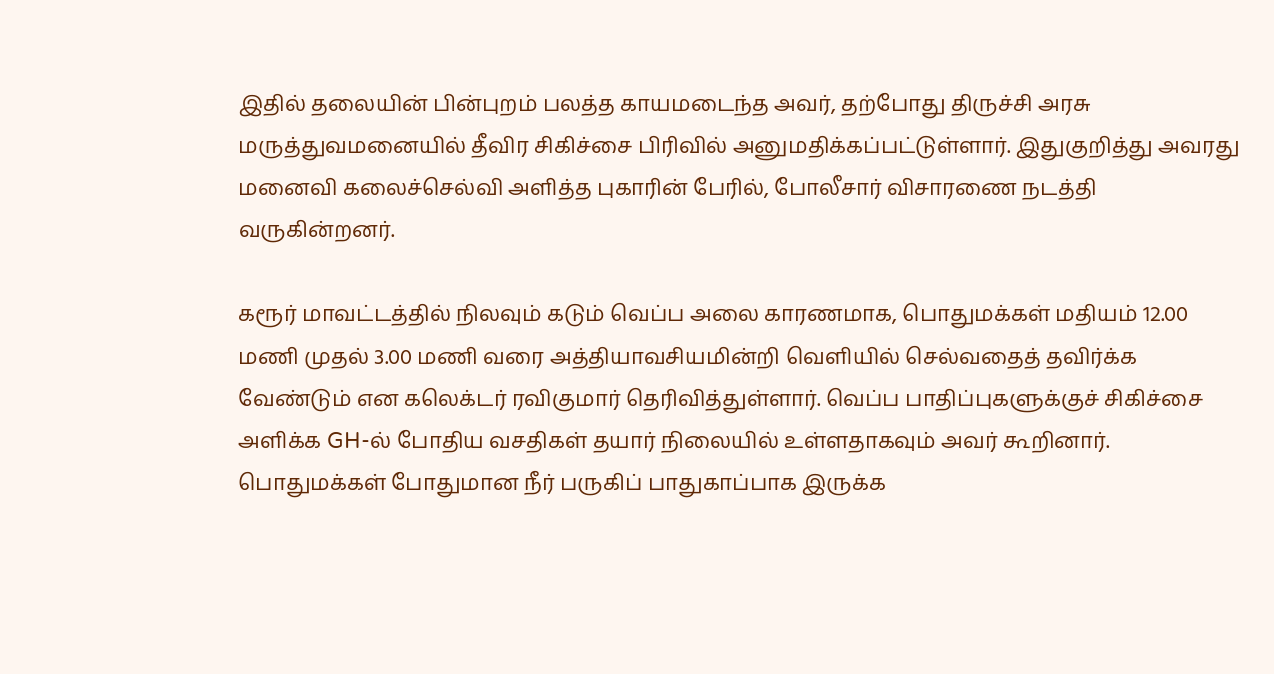இதில் தலையின் பின்புறம் பலத்த காயமடைந்த அவர், தற்போது திருச்சி அரசு மருத்துவமனையில் தீவிர சிகிச்சை பிரிவில் அனுமதிக்கப்பட்டுள்ளார். இதுகுறித்து அவரது மனைவி கலைச்செல்வி அளித்த புகாரின் பேரில், போலீசார் விசாரணை நடத்தி வருகின்றனர்.

கரூர் மாவட்டத்தில் நிலவும் கடும் வெப்ப அலை காரணமாக, பொதுமக்கள் மதியம் 12.00 மணி முதல் 3.00 மணி வரை அத்தியாவசியமின்றி வெளியில் செல்வதைத் தவிர்க்க வேண்டும் என கலெக்டர் ரவிகுமார் தெரிவித்துள்ளார். வெப்ப பாதிப்புகளுக்குச் சிகிச்சை அளிக்க GH-ல் போதிய வசதிகள் தயார் நிலையில் உள்ளதாகவும் அவர் கூறினார். பொதுமக்கள் போதுமான நீர் பருகிப் பாதுகாப்பாக இருக்க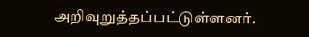அறிவுறுத்தப்பட்டுள்ளனர்.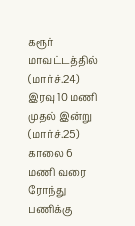கரூர் மாவட்டத்தில் (மார்ச்.24) இரவு 10 மணி முதல் இன்று (மார்ச்.25) காலை 6 மணி வரை ரோந்து பணிக்கு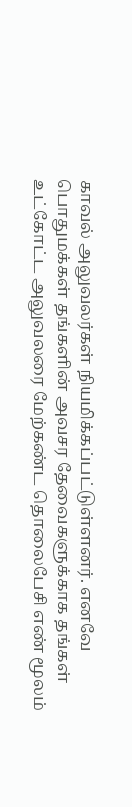காவல் அலுவலர்கள் நியமிக்கப்பட்டுள்ளனர். எனவே பொதுமக்கள் தங்களின் அவசர தேவைகளுக்காக தங்கள் உட்கோட்ட அலுவலரை மேற்கண்ட தொலைபேசி எண் மூலம்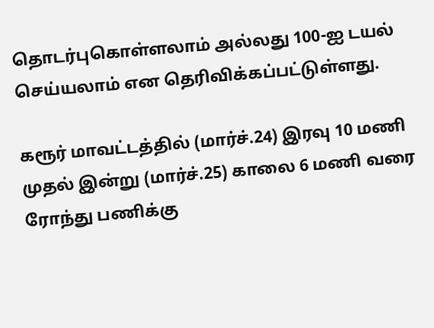தொடர்புகொள்ளலாம் அல்லது 100-ஐ டயல் செய்யலாம் என தெரிவிக்கப்பட்டுள்ளது.

கரூர் மாவட்டத்தில் (மார்ச்.24) இரவு 10 மணி முதல் இன்று (மார்ச்.25) காலை 6 மணி வரை ரோந்து பணிக்கு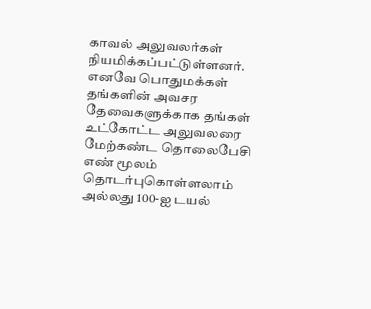காவல் அலுவலர்கள் நியமிக்கப்பட்டுள்ளனர். எனவே பொதுமக்கள் தங்களின் அவசர தேவைகளுக்காக தங்கள் உட்கோட்ட அலுவலரை மேற்கண்ட தொலைபேசி எண் மூலம் தொடர்புகொள்ளலாம் அல்லது 100-ஐ டயல்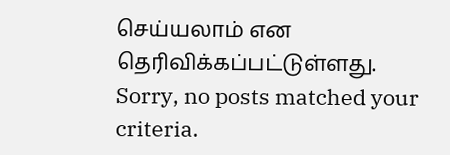செய்யலாம் என தெரிவிக்கப்பட்டுள்ளது.
Sorry, no posts matched your criteria.